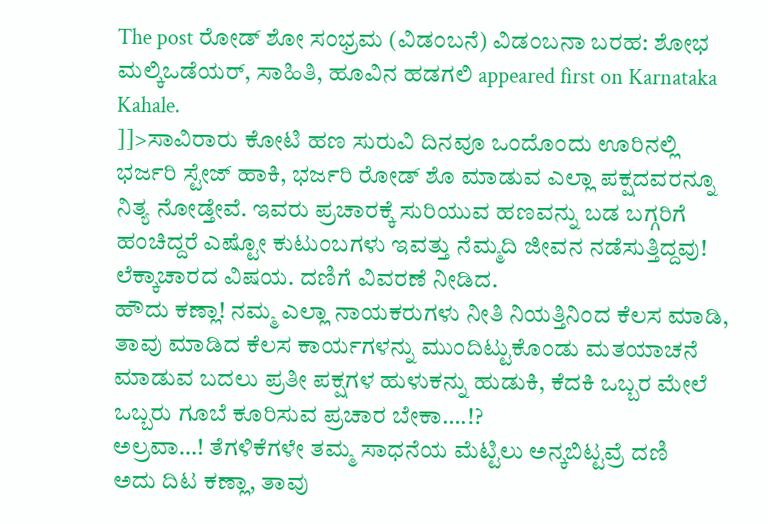The post ರೋಡ್ ಶೋ ಸಂಭ್ರಮ (ವಿಡಂಬನೆ) ವಿಡಂಬನಾ ಬರಹ: ಶೋಭ ಮಲ್ಕಿಒಡೆಯರ್, ಸಾಹಿತಿ, ಹೂವಿನ ಹಡಗಲಿ appeared first on Karnataka Kahale.
]]>ಸಾವಿರಾರು ಕೋಟಿ ಹಣ ಸುರುವಿ ದಿನವೂ ಒಂದೊಂದು ಊರಿನಲ್ಲಿ ಭರ್ಜರಿ ಸ್ಟೇಜ್ ಹಾಕಿ, ಭರ್ಜರಿ ರೋಡ್ ಶೊ ಮಾಡುವ ಎಲ್ಲಾ ಪಕ್ಷದವರನ್ನೂ ನಿತ್ಯ ನೋಡ್ತೇವೆ. ಇವರು ಪ್ರಚಾರಕ್ಕೆ ಸುರಿಯುವ ಹಣವನ್ನು ಬಡ ಬಗ್ಗರಿಗೆ ಹಂಚಿದ್ದರೆ ಎಷ್ಟೋ ಕುಟುಂಬಗಳು ಇವತ್ತು ನೆಮ್ಮದಿ ಜೀವನ ನಡೆಸುತ್ತಿದ್ದವು! ಲೆಕ್ಕಾಚಾರದ ವಿಷಯ. ದಣಿಗೆ ವಿವರಣೆ ನೀಡಿದ.
ಹೌದು ಕಣ್ಲಾ! ನಮ್ಮ ಎಲ್ಲಾ ನಾಯಕರುಗಳು ನೀತಿ ನಿಯತ್ತಿನಿಂದ ಕೆಲಸ ಮಾಡಿ, ತಾವು ಮಾಡಿದ ಕೆಲಸ ಕಾರ್ಯಗಳನ್ನು ಮುಂದಿಟ್ಟುಕೊಂಡು ಮತಯಾಚನೆ ಮಾಡುವ ಬದಲು ಪ್ರತೀ ಪಕ್ಷಗಳ ಹುಳುಕನ್ನು ಹುಡುಕಿ, ಕೆದಕಿ ಒಬ್ಬರ ಮೇಲೆ ಒಬ್ಬರು ಗೂಬೆ ಕೂರಿಸುವ ಪ್ರಚಾರ ಬೇಕಾ….!?
ಅಲ್ರವಾ…! ತೆಗಳಿಕೆಗಳೇ ತಮ್ಮ ಸಾಧನೆಯ ಮೆಟ್ಟಿಲು ಅನ್ಕಬಿಟ್ಟವ್ರೆ ದಣಿ
ಅದು ದಿಟ ಕಣ್ಲಾ, ತಾವು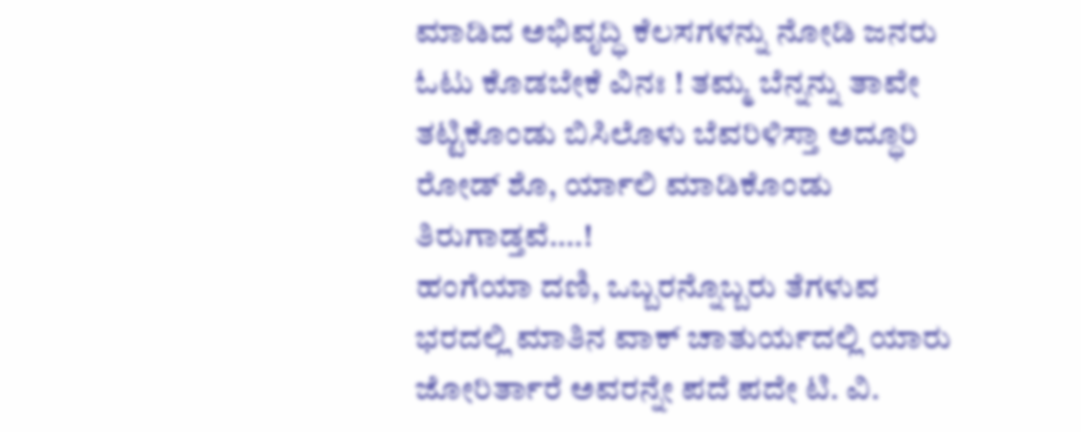ಮಾಡಿದ ಅಭಿವೃದ್ಧಿ ಕೆಲಸಗಳನ್ನು ನೋಡಿ ಜನರು ಓಟು ಕೊಡಬೇಕೆ ವಿನಃ ! ತಮ್ಮ ಬೆನ್ನನ್ನು ತಾವೇ ತಟ್ಟಿಕೊಂಡು ಬಿಸಿಲೊಳು ಬೆವರಿಳಿಸ್ತಾ ಅದ್ಧೂರಿ ರೋಡ್ ಶೊ, ರ್ಯಾಲಿ ಮಾಡಿಕೊಂಡು ತಿರುಗಾಡ್ತವೆ….!
ಹಂಗೆಯಾ ದಣಿ, ಒಬ್ಬರನ್ನೊಬ್ಬರು ತೆಗಳುವ ಭರದಲ್ಲಿ ಮಾತಿನ ವಾಕ್ ಚಾತುರ್ಯದಲ್ಲಿ ಯಾರು ಜೋರಿರ್ತಾರೆ ಅವರನ್ನೇ ಪದೆ ಪದೇ ಟಿ. ವಿ.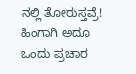ನಲ್ಲಿ ತೋರುಸ್ತವ್ರೆ! ಹಿಂಗಾಗಿ ಅದೂ ಒಂದು ಪ್ರಚಾರ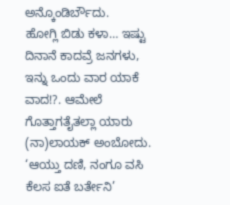ಅನ್ಕೊಂಡಿರ್ಬೌದು.
ಹೋಗ್ಲಿ ಬಿಡು ಕಳಾ… ಇಷ್ಟು ದಿನಾನೆ ಕಾದವ್ರೆ ಜನಗಳು, ಇನ್ನು ಒಂದು ವಾರ ಯಾಕೆ ವಾದ!?. ಆಮೇಲೆ ಗೊತ್ತಾಗತೈತಲ್ಲಾ ಯಾರು (ನಾ)ಲಾಯಕ್ ಅಂಬೋದು.
‘ಆಯ್ತು ದಣಿ, ನಂಗೂ ವಸಿ ಕೆಲಸ ಐತೆ ಬರ್ತೇನಿ’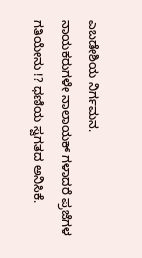ಎಬಡೇಶಿಯ ನಿರ್ಗಮನ.
ನಾಯಕರುಗಳೇ ನಾಲಾಯಕ್ ಗಳಾದರೆ ಪ್ರಜೆಗಳ ಗತಿಯೇನು !? ಧಣಿಯ ಸ್ವಗತದ ಅನಿಸಿಕೆ.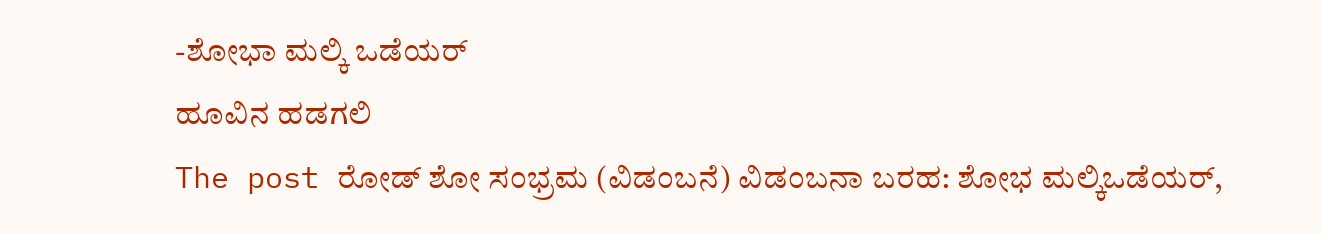-ಶೋಭಾ ಮಲ್ಕಿ ಒಡೆಯರ್
ಹೂವಿನ ಹಡಗಲಿ
The post ರೋಡ್ ಶೋ ಸಂಭ್ರಮ (ವಿಡಂಬನೆ) ವಿಡಂಬನಾ ಬರಹ: ಶೋಭ ಮಲ್ಕಿಒಡೆಯರ್,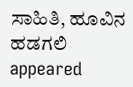ಸಾಹಿತಿ, ಹೂವಿನ ಹಡಗಲಿ appeared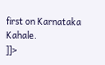first on Karnataka Kahale.
]]>